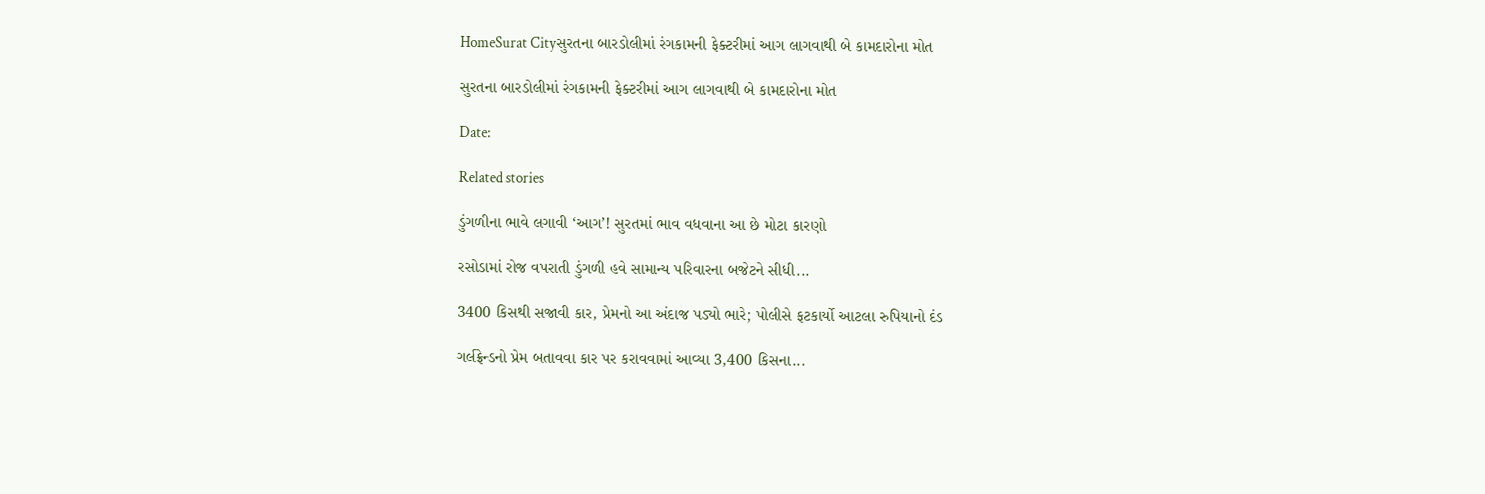HomeSurat Cityસુરતના બારડોલીમાં રંગકામની ફેક્ટરીમાં આગ લાગવાથી બે કામદારોના મોત

સુરતના બારડોલીમાં રંગકામની ફેક્ટરીમાં આગ લાગવાથી બે કામદારોના મોત

Date:

Related stories

ડુંગળીના ભાવે લગાવી ‘આગ’! સુરતમાં ભાવ વધવાના આ છે મોટા કારણો

રસોડામાં રોજ વપરાતી ડુંગળી હવે સામાન્ય પરિવારના બજેટને સીધી...

3400 કિસથી સજાવી કાર, પ્રેમનો આ અંદાજ પડ્યો ભારે; પોલીસે ફટકાર્યો આટલા રુપિયાનો દંડ

ગર્લફ્રેન્ડનો પ્રેમ બતાવવા કાર પર કરાવવામાં આવ્યા 3,400 કિસના...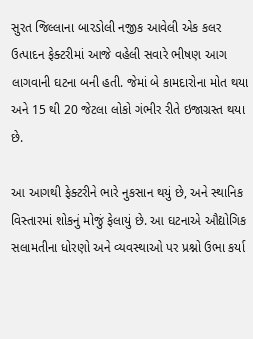સુરત જિલ્લાના બારડોલી નજીક આવેલી એક કલર ઉત્પાદન ફેક્ટરીમાં આજે વહેલી સવારે ભીષણ આગ લાગવાની ઘટના બની હતી. જેમાં બે કામદારોના મોત થયા અને 15 થી 20 જેટલા લોકો ગંભીર રીતે ઇજાગ્રસ્ત થયા છે.

આ આગથી ફેક્ટરીને ભારે નુકસાન થયું છે, અને સ્થાનિક વિસ્તારમાં શોકનું મોજું ફેલાયું છે. આ ઘટનાએ ઔદ્યોગિક સલામતીના ધોરણો અને વ્યવસ્થાઓ પર પ્રશ્નો ઉભા કર્યા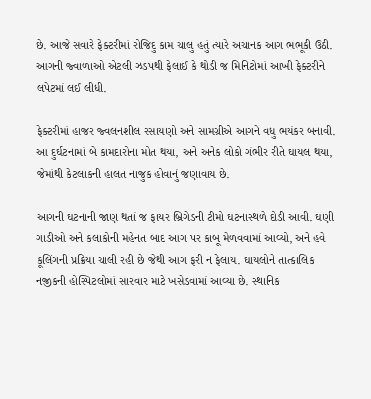છે. આજે સવારે ફેક્ટરીમાં રોજિદુ કામ ચાલુ હતું ત્યારે અચાનક આગ ભભૂકી ઉઠી. આગની જ્વાળાઓ એટલી ઝડપથી ફેલાઈ કે થોડી જ મિનિટોમાં આખી ફેક્ટરીને લપેટમાં લઈ લીધી.

ફેક્ટરીમાં હાજર જ્વલનશીલ રસાયણો અને સામગ્રીએ આગને વધુ ભયંકર બનાવી. આ દુર્ઘટનામાં બે કામદારોના મોત થયા, અને અનેક લોકો ગંભીર રીતે ઘાયલ થયા, જેમાંથી કેટલાકની હાલત નાજુક હોવાનું જણાવાય છે.

આગની ઘટનાની જાણ થતાં જ ફાયર બ્રિગેડની ટીમો ઘટનાસ્થળે દોડી આવી. ઘણી ગાડીઓ અને કલાકોની મહેનત બાદ આગ પર કાબૂ મેળવવામાં આવ્યો, અને હવે કૂલિંગની પ્રક્રિયા ચાલી રહી છે જેથી આગ ફરી ન ફેલાય. ઘાયલોને તાત્કાલિક નજીકની હોસ્પિટલોમાં સારવાર માટે ખસેડવામાં આવ્યા છે. સ્થાનિક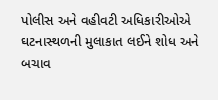પોલીસ અને વહીવટી અધિકારીઓએ ઘટનાસ્થળની મુલાકાત લઈને શોધ અને બચાવ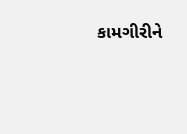કામગીરીને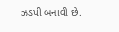ઝડપી બનાવી છે.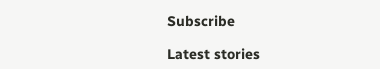Subscribe

Latest stories